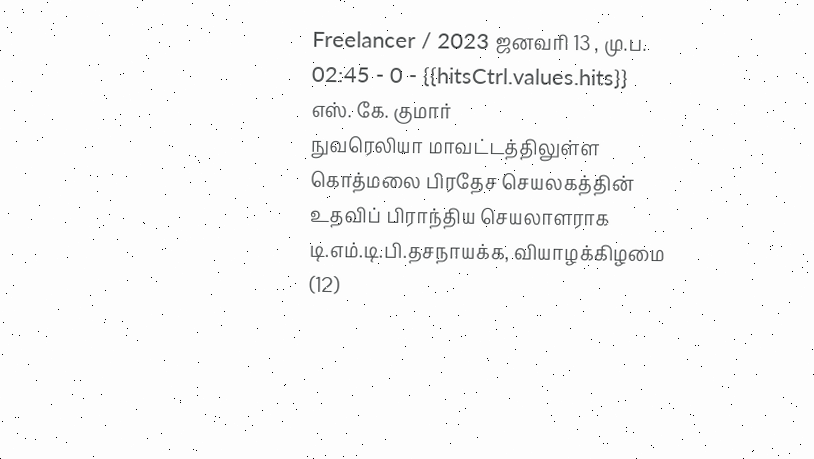Freelancer / 2023 ஜனவரி 13 , மு.ப. 02:45 - 0 - {{hitsCtrl.values.hits}}
எஸ். கே. குமார்
நுவரெலியா மாவட்டத்திலுள்ள கொத்மலை பிரதேச செயலகத்தின் உதவிப் பிராந்திய செயலாளராக டி.எம்.டி.பி.தசநாயக்க, வியாழக்கிழமை (12)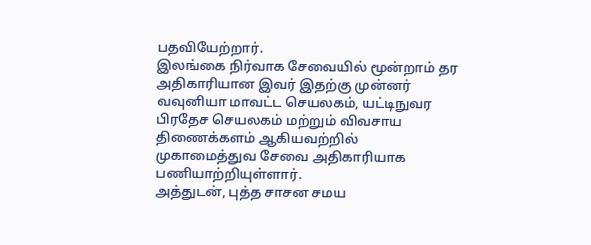பதவியேற்றார்.
இலங்கை நிர்வாக சேவையில் மூன்றாம் தர அதிகாரியான இவர் இதற்கு முன்னர் வவுனியா மாவட்ட செயலகம், யட்டிநுவர பிரதேச செயலகம் மற்றும் விவசாய திணைக்களம் ஆகியவற்றில்
முகாமைத்துவ சேவை அதிகாரியாக பணியாற்றியுள்ளார்.
அத்துடன், புத்த சாசன சமய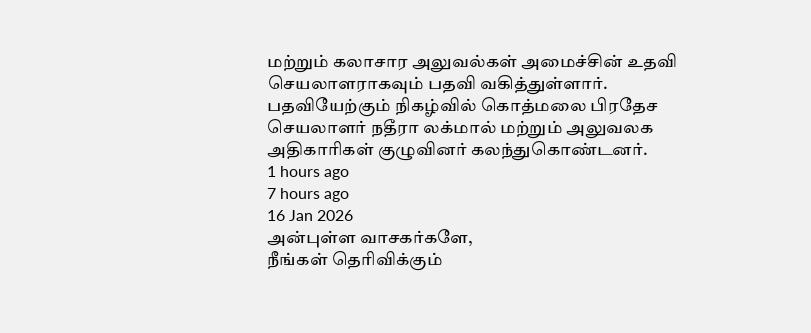மற்றும் கலாசார அலுவல்கள் அமைச்சின் உதவி செயலாளராகவும் பதவி வகித்துள்ளார்.
பதவியேற்கும் நிகழ்வில் கொத்மலை பிரதேச செயலாளர் நதீரா லக்மால் மற்றும் அலுவலக அதிகாரிகள் குழுவினர் கலந்துகொண்டனர்.
1 hours ago
7 hours ago
16 Jan 2026
அன்புள்ள வாசகர்களே,
நீங்கள் தெரிவிக்கும்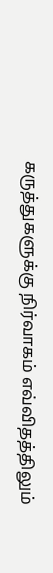கருத்துகளுக்கு நிர்வாகம் எவ்விதத்திலும்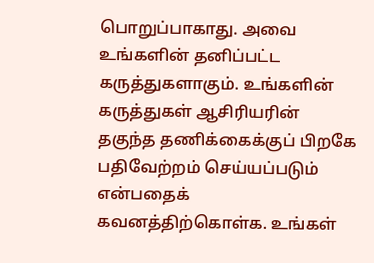பொறுப்பாகாது. அவை உங்களின் தனிப்பட்ட கருத்துகளாகும். உங்களின் கருத்துகள் ஆசிரியரின் தகுந்த தணிக்கைக்குப் பிறகே பதிவேற்றம் செய்யப்படும் என்பதைக் கவனத்திற்கொள்க. உங்கள்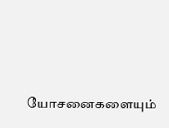யோசனைகளையும்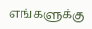எங்களுக்கு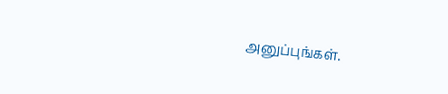அனுப்புங்கள்.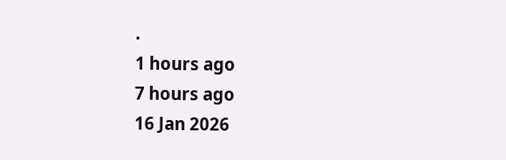.
1 hours ago
7 hours ago
16 Jan 2026